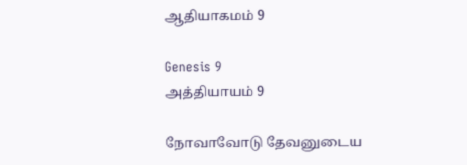ஆதியாகமம் 9

Genesis 9
அத்தியாயம் 9

நோவாவோடு தேவனுடைய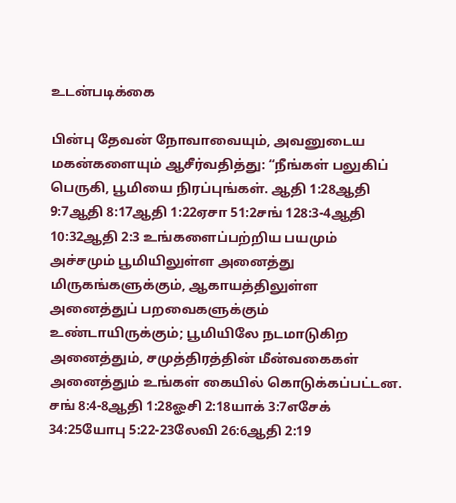உடன்படிக்கை

பின்பு தேவன் நோவாவையும், அவனுடைய மகன்களையும் ஆசீர்வதித்து: “நீங்கள் பலுகிப் பெருகி, பூமியை நிரப்புங்கள். ஆதி 1:28ஆதி 9:7ஆதி 8:17ஆதி 1:22ஏசா 51:2சங் 128:3-4ஆதி 10:32ஆதி 2:3 உங்களைப்பற்றிய பயமும் அச்சமும் பூமியிலுள்ள அனைத்து மிருகங்களுக்கும், ஆகாயத்திலுள்ள அனைத்துப் பறவைகளுக்கும் உண்டாயிருக்கும்; பூமியிலே நடமாடுகிற அனைத்தும், சமுத்திரத்தின் மீன்வகைகள் அனைத்தும் உங்கள் கையில் கொடுக்கப்பட்டன. சங் 8:4-8ஆதி 1:28ஓசி 2:18யாக் 3:7எசேக் 34:25யோபு 5:22-23லேவி 26:6ஆதி 2:19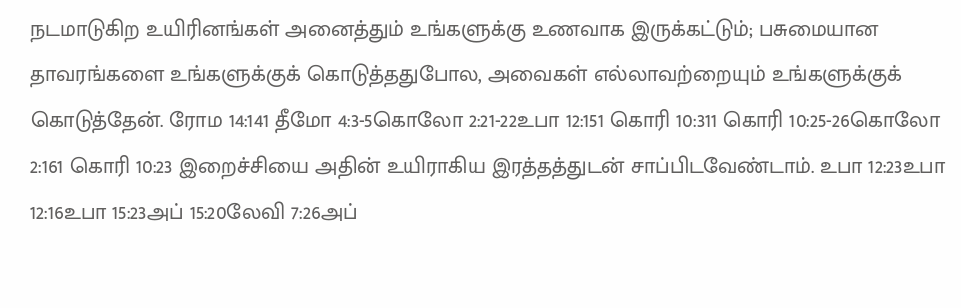நடமாடுகிற உயிரினங்கள் அனைத்தும் உங்களுக்கு உணவாக இருக்கட்டும்; பசுமையான தாவரங்களை உங்களுக்குக் கொடுத்ததுபோல, அவைகள் எல்லாவற்றையும் உங்களுக்குக் கொடுத்தேன். ரோம 14:141 தீமோ 4:3-5கொலோ 2:21-22உபா 12:151 கொரி 10:311 கொரி 10:25-26கொலோ 2:161 கொரி 10:23 இறைச்சியை அதின் உயிராகிய இரத்தத்துடன் சாப்பிடவேண்டாம். உபா 12:23உபா 12:16உபா 15:23அப் 15:20லேவி 7:26அப்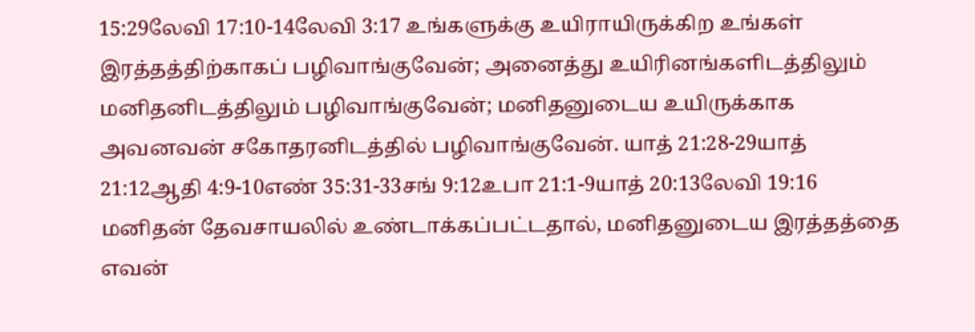15:29லேவி 17:10-14லேவி 3:17 உங்களுக்கு உயிராயிருக்கிற உங்கள் இரத்தத்திற்காகப் பழிவாங்குவேன்; அனைத்து உயிரினங்களிடத்திலும் மனிதனிடத்திலும் பழிவாங்குவேன்; மனிதனுடைய உயிருக்காக அவனவன் சகோதரனிடத்தில் பழிவாங்குவேன். யாத் 21:28-29யாத் 21:12ஆதி 4:9-10எண் 35:31-33சங் 9:12உபா 21:1-9யாத் 20:13லேவி 19:16 மனிதன் தேவசாயலில் உண்டாக்கப்பட்டதால், மனிதனுடைய இரத்தத்தை எவன்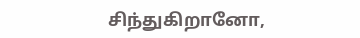சிந்துகிறானோ,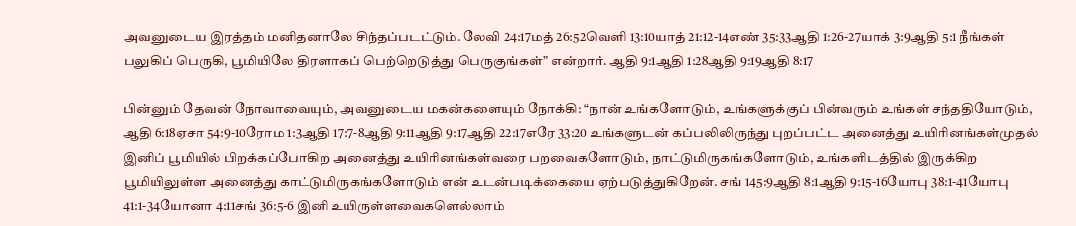அவனுடைய இரத்தம் மனிதனாலே சிந்தப்படட்டும். லேவி 24:17மத் 26:52வெளி 13:10யாத் 21:12-14எண் 35:33ஆதி 1:26-27யாக் 3:9ஆதி 5:1 நீங்கள் பலுகிப் பெருகி, பூமியிலே திரளாகப் பெற்றெடுத்து பெருகுங்கள்” என்றார். ஆதி 9:1ஆதி 1:28ஆதி 9:19ஆதி 8:17

பின்னும் தேவன் நோவாவையும், அவனுடைய மகன்களையும் நோக்கி: “நான் உங்களோடும், உங்களுக்குப் பின்வரும் உங்கள் சந்ததியோடும், ஆதி 6:18ஏசா 54:9-10ரோம 1:3ஆதி 17:7-8ஆதி 9:11ஆதி 9:17ஆதி 22:17எரே 33:20 உங்களுடன் கப்பலிலிருந்து புறப்பட்ட அனைத்து உயிரினங்கள்முதல் இனிப் பூமியில் பிறக்கப்போகிற அனைத்து உயிரினங்கள்வரை பறவைகளோடும், நாட்டுமிருகங்களோடும், உங்களிடத்தில் இருக்கிற பூமியிலுள்ள அனைத்து காட்டுமிருகங்களோடும் என் உடன்படிக்கையை ஏற்படுத்துகிறேன். சங் 145:9ஆதி 8:1ஆதி 9:15-16யோபு 38:1-41யோபு 41:1-34யோனா 4:11சங் 36:5-6 இனி உயிருள்ளவைகளெல்லாம்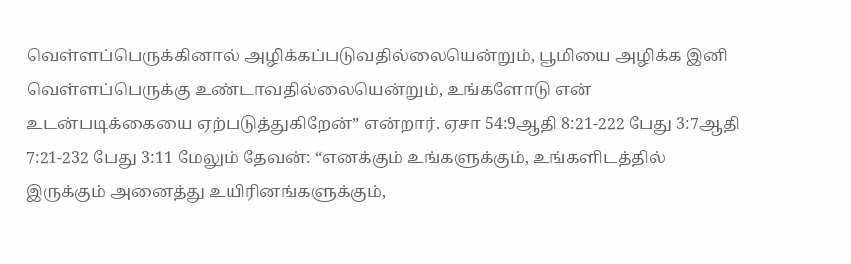வெள்ளப்பெருக்கினால் அழிக்கப்படுவதில்லையென்றும், பூமியை அழிக்க இனி வெள்ளப்பெருக்கு உண்டாவதில்லையென்றும், உங்களோடு என் உடன்படிக்கையை ஏற்படுத்துகிறேன்” என்றார். ஏசா 54:9ஆதி 8:21-222 பேது 3:7ஆதி 7:21-232 பேது 3:11 மேலும் தேவன்: “எனக்கும் உங்களுக்கும், உங்களிடத்தில் இருக்கும் அனைத்து உயிரினங்களுக்கும்,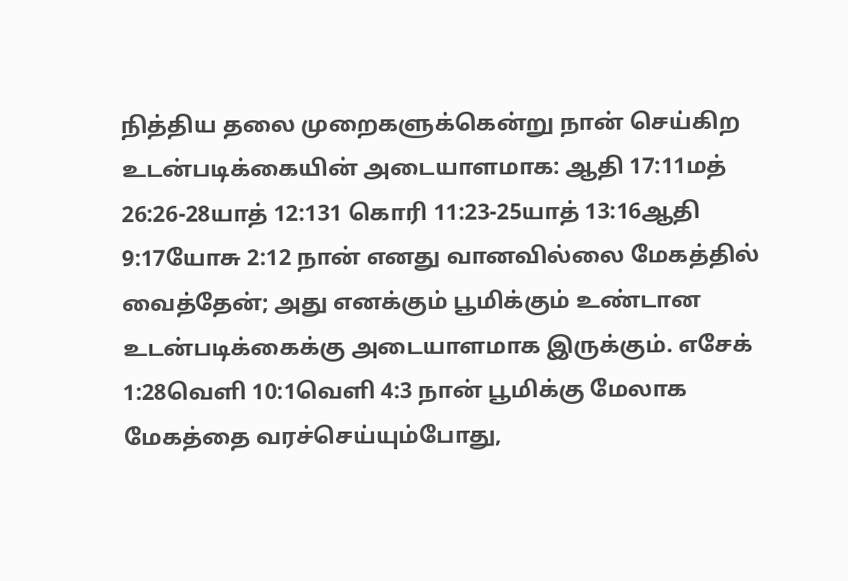நித்திய தலை முறைகளுக்கென்று நான் செய்கிற உடன்படிக்கையின் அடையாளமாக: ஆதி 17:11மத் 26:26-28யாத் 12:131 கொரி 11:23-25யாத் 13:16ஆதி 9:17யோசு 2:12 நான் எனது வானவில்லை மேகத்தில் வைத்தேன்; அது எனக்கும் பூமிக்கும் உண்டான உடன்படிக்கைக்கு அடையாளமாக இருக்கும். எசேக் 1:28வெளி 10:1வெளி 4:3 நான் பூமிக்கு மேலாக மேகத்தை வரச்செய்யும்போது,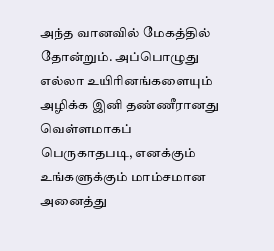அந்த வானவில் மேகத்தில் தோன்றும். அப்பொழுது எல்லா உயிரினங்களையும் அழிக்க இனி தண்ணீரானது வெள்ளமாகப் பெருகாதபடி, எனக்கும் உங்களுக்கும் மாம்சமான அனைத்து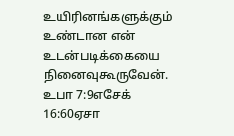உயிரினங்களுக்கும் உண்டான என் உடன்படிக்கையை நினைவுகூருவேன். உபா 7:9எசேக் 16:60ஏசா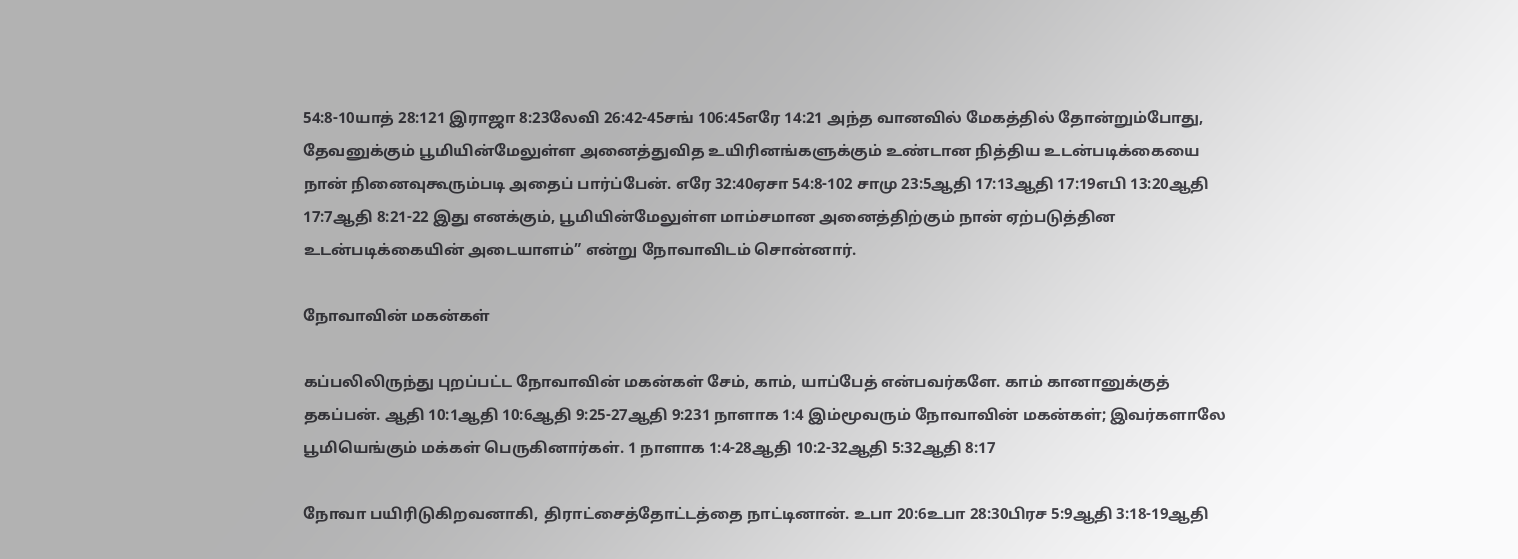54:8-10யாத் 28:121 இராஜா 8:23லேவி 26:42-45சங் 106:45எரே 14:21 அந்த வானவில் மேகத்தில் தோன்றும்போது, தேவனுக்கும் பூமியின்மேலுள்ள அனைத்துவித உயிரினங்களுக்கும் உண்டான நித்திய உடன்படிக்கையை நான் நினைவுகூரும்படி அதைப் பார்ப்பேன். எரே 32:40ஏசா 54:8-102 சாமு 23:5ஆதி 17:13ஆதி 17:19எபி 13:20ஆதி 17:7ஆதி 8:21-22 இது எனக்கும், பூமியின்மேலுள்ள மாம்சமான அனைத்திற்கும் நான் ஏற்படுத்தின உடன்படிக்கையின் அடையாளம்” என்று நோவாவிடம் சொன்னார்.

நோவாவின் மகன்கள்

கப்பலிலிருந்து புறப்பட்ட நோவாவின் மகன்கள் சேம், காம், யாப்பேத் என்பவர்களே. காம் கானானுக்குத் தகப்பன். ஆதி 10:1ஆதி 10:6ஆதி 9:25-27ஆதி 9:231 நாளாக 1:4 இம்மூவரும் நோவாவின் மகன்கள்; இவர்களாலே பூமியெங்கும் மக்கள் பெருகினார்கள். 1 நாளாக 1:4-28ஆதி 10:2-32ஆதி 5:32ஆதி 8:17

நோவா பயிரிடுகிறவனாகி, திராட்சைத்தோட்டத்தை நாட்டினான். உபா 20:6உபா 28:30பிரச 5:9ஆதி 3:18-19ஆதி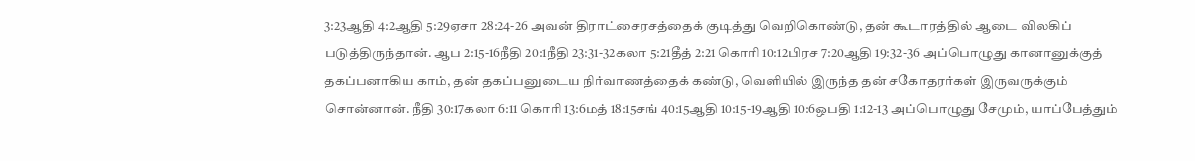3:23ஆதி 4:2ஆதி 5:29ஏசா 28:24-26 அவன் திராட்சைரசத்தைக் குடித்து வெறிகொண்டு, தன் கூடாரத்தில் ஆடை விலகிப் படுத்திருந்தான். ஆப 2:15-16நீதி 20:1நீதி 23:31-32கலா 5:21தீத் 2:21 கொரி 10:12பிரச 7:20ஆதி 19:32-36 அப்பொழுது கானானுக்குத் தகப்பனாகிய காம், தன் தகப்பனுடைய நிர்வாணத்தைக் கண்டு, வெளியில் இருந்த தன் சகோதரர்கள் இருவருக்கும் சொன்னான். நீதி 30:17கலா 6:11 கொரி 13:6மத் 18:15சங் 40:15ஆதி 10:15-19ஆதி 10:6ஒபதி 1:12-13 அப்பொழுது சேமும், யாப்பேத்தும்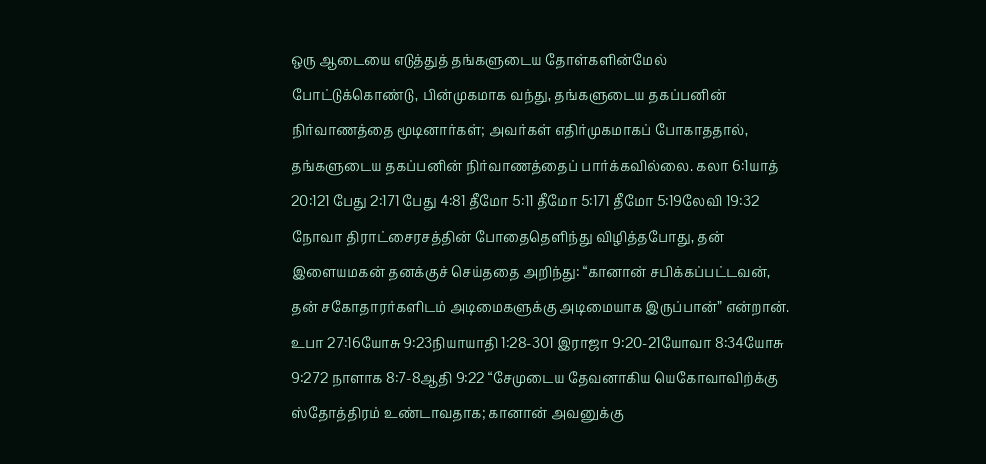ஒரு ஆடையை எடுத்துத் தங்களுடைய தோள்களின்மேல் போட்டுக்கொண்டு, பின்முகமாக வந்து, தங்களுடைய தகப்பனின் நிர்வாணத்தை மூடினார்கள்; அவர்கள் எதிர்முகமாகப் போகாததால், தங்களுடைய தகப்பனின் நிர்வாணத்தைப் பார்க்கவில்லை. கலா 6:1யாத் 20:121 பேது 2:171 பேது 4:81 தீமோ 5:11 தீமோ 5:171 தீமோ 5:19லேவி 19:32 நோவா திராட்சைரசத்தின் போதைதெளிந்து விழித்தபோது, தன் இளையமகன் தனக்குச் செய்ததை அறிந்து: “கானான் சபிக்கப்பட்டவன், தன் சகோதாரர்களிடம் அடிமைகளுக்கு அடிமையாக இருப்பான்” என்றான். உபா 27:16யோசு 9:23நியாயாதி 1:28-301 இராஜா 9:20-21யோவா 8:34யோசு 9:272 நாளாக 8:7-8ஆதி 9:22 “சேமுடைய தேவனாகிய யெகோவாவிற்க்கு ஸ்தோத்திரம் உண்டாவதாக; கானான் அவனுக்கு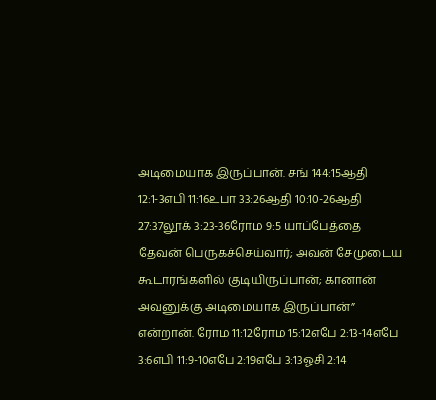அடிமையாக இருப்பான். சங் 144:15ஆதி 12:1-3எபி 11:16உபா 33:26ஆதி 10:10-26ஆதி 27:37லூக் 3:23-36ரோம 9:5 யாப்பேத்தை தேவன் பெருகச்செய்வார்; அவன் சேமுடைய கூடாரங்களில் குடியிருப்பான்; கானான் அவனுக்கு அடிமையாக இருப்பான்” என்றான். ரோம 11:12ரோம 15:12எபே 2:13-14எபே 3:6எபி 11:9-10எபே 2:19எபே 3:13ஓசி 2:14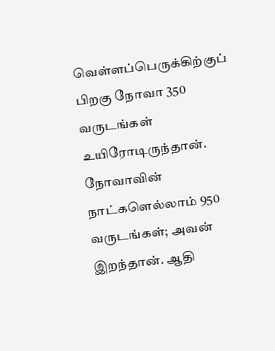வெள்ளப்பெருக்கிற்குப் பிறகு நோவா 350 வருடங்கள் உயிரோடிருந்தான். நோவாவின் நாட்களெல்லாம் 950 வருடங்கள்; அவன் இறந்தான். ஆதி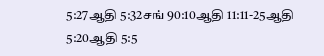5:27ஆதி 5:32சங் 90:10ஆதி 11:11-25ஆதி 5:20ஆதி 5:5